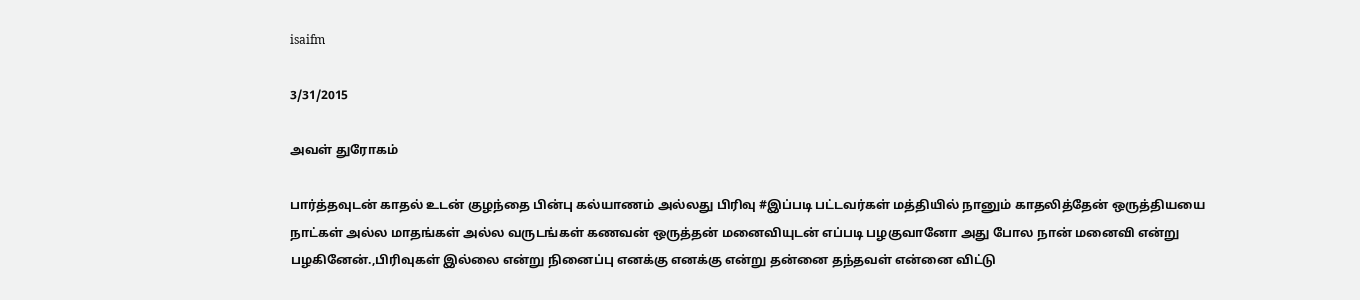isaifm

3/31/2015

அவள் துரோகம்

பார்த்தவுடன் காதல் உடன் குழந்தை பின்பு கல்யாணம் அல்லது பிரிவு #இப்படி பட்டவர்கள் மத்தியில் நானும் காதலித்தேன் ஒருத்தியயை நாட்கள் அல்ல மாதங்கள் அல்ல வருடங்கள் கணவன் ஒருத்தன் மனைவியுடன் எப்படி பழகுவானோ அது போல நான் மனைவி என்று பழகினேன்.,பிரிவுகள் இல்லை என்று நினைப்பு எனக்கு எனக்கு என்று தன்னை தந்தவள் என்னை விட்டு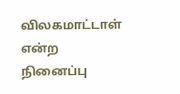விலகமாட்டாள் என்ற நினைப்பு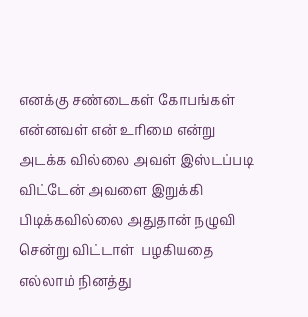எனக்கு சண்டைகள் கோபங்கள் என்னவள் என் உரிமை என்று  அடக்க வில்லை அவள் இஸ்டப்படி விட்டேன் அவளை இறுக்கி பிடிக்கவில்லை அதுதான் நழுவி சென்று விட்டாள்  பழகியதை எல்லாம் நினத்து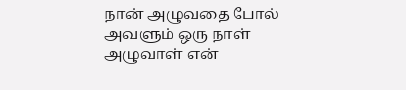நான் அழுவதை போல் அவளும் ஒரு நாள் அழுவாள் என்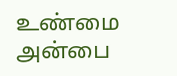உண்மை அன்பை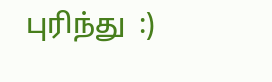புரிந்து  :)